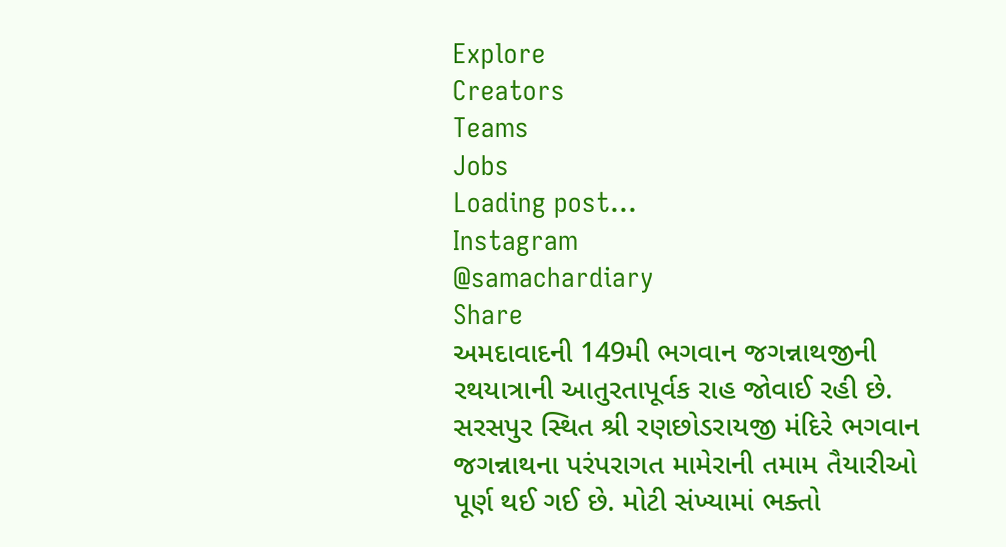Explore
Creators
Teams
Jobs
Loading post...
Instagram
@samachardiary
Share
અમદાવાદની 149મી ભગવાન જગન્નાથજીની રથયાત્રાની આતુરતાપૂર્વક રાહ જોવાઈ રહી છે. સરસપુર સ્થિત શ્રી રણછોડરાયજી મંદિરે ભગવાન જગન્નાથના પરંપરાગત મામેરાની તમામ તૈયારીઓ પૂર્ણ થઈ ગઈ છે. મોટી સંખ્યામાં ભક્તો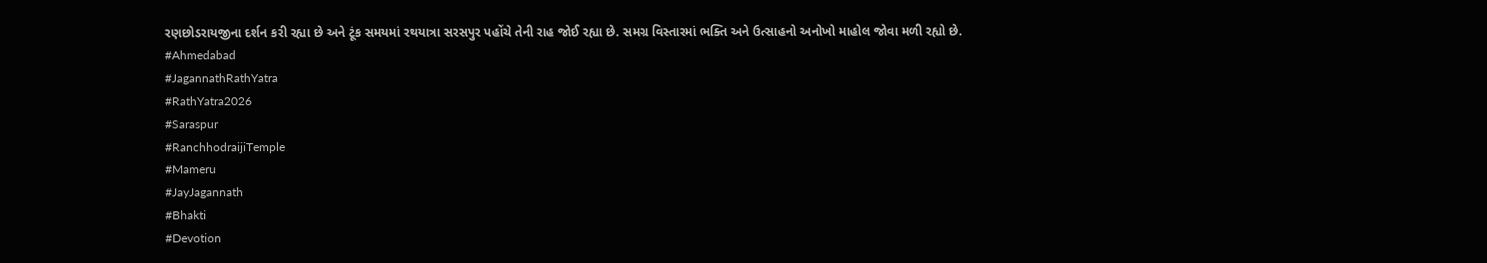રણછોડરાયજીના દર્શન કરી રહ્યા છે અને ટૂંક સમયમાં રથયાત્રા સરસપુર પહોંચે તેની રાહ જોઈ રહ્યા છે. સમગ્ર વિસ્તારમાં ભક્તિ અને ઉત્સાહનો અનોખો માહોલ જોવા મળી રહ્યો છે.
#Ahmedabad
#JagannathRathYatra
#RathYatra2026
#Saraspur
#RanchhodraijiTemple
#Mameru
#JayJagannath
#Bhakti
#Devotion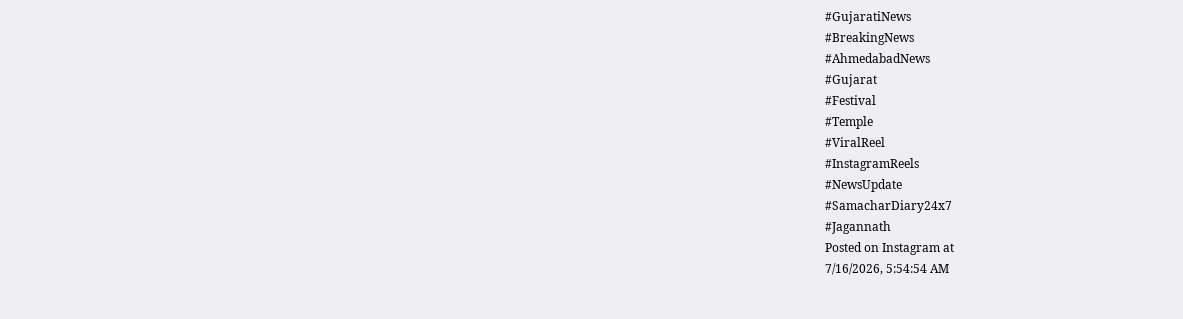#GujaratiNews
#BreakingNews
#AhmedabadNews
#Gujarat
#Festival
#Temple
#ViralReel
#InstagramReels
#NewsUpdate
#SamacharDiary24x7
#Jagannath
Posted on Instagram at
7/16/2026, 5:54:54 AM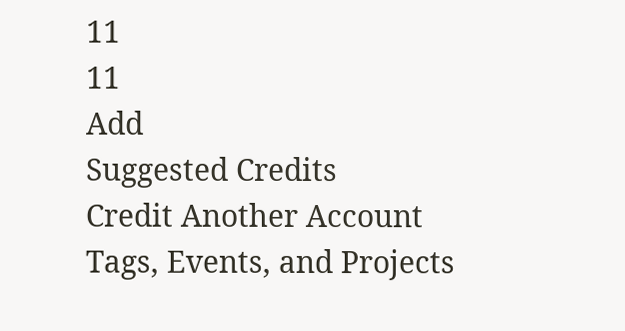11
11
Add
Suggested Credits
Credit Another Account
Tags, Events, and Projects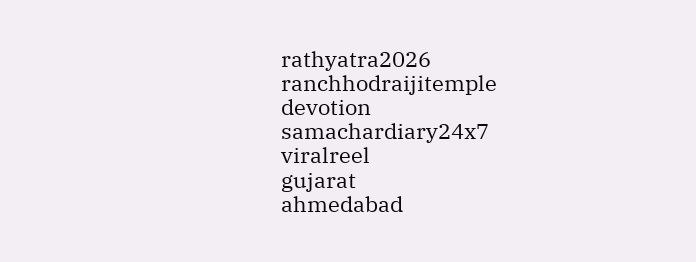rathyatra2026
ranchhodraijitemple
devotion
samachardiary24x7
viralreel
gujarat
ahmedabad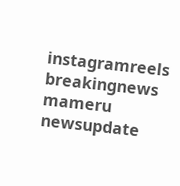instagramreels
breakingnews
mameru
newsupdate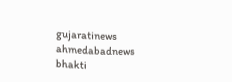gujaratinews
ahmedabadnews
bhakti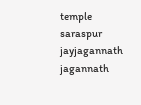temple
saraspur
jayjagannath
jagannath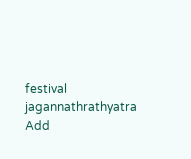festival
jagannathrathyatra
Add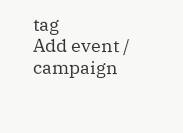tag
Add event / campaign